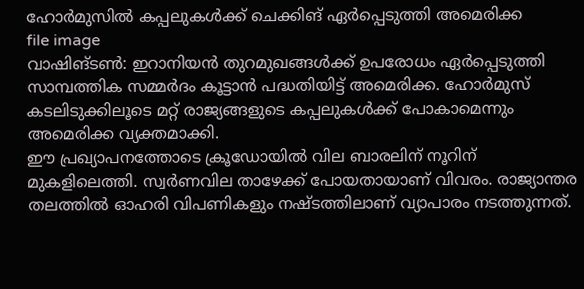ഹോർമുസിൽ കപ്പലുകൾക്ക് ചെക്കിങ് ഏർപ്പെടുത്തി അമെരിക്ക
file image
വാഷിങ്ടൺ: ഇറാനിയൻ തുറമുഖങ്ങൾക്ക് ഉപരോധം ഏർപ്പെടുത്തി സാമ്പത്തിക സമ്മർദം കൂട്ടാൻ പദ്ധതിയിട്ട് അമെരിക്ക. ഹോർമുസ് കടലിടുക്കിലൂടെ മറ്റ് രാജ്യങ്ങളുടെ കപ്പലുകൾക്ക് പോകാമെന്നും അമെരിക്ക വ്യക്തമാക്കി.
ഈ പ്രഖ്യാപനത്തോടെ ക്രൂഡോയിൽ വില ബാരലിന് നൂറിന് മുകളിലെത്തി. സ്വർണവില താഴേക്ക് പോയതായാണ് വിവരം. രാജ്യാന്തര തലത്തിൽ ഓഹരി വിപണികളും നഷ്ടത്തിലാണ് വ്യാപാരം നടത്തുന്നത്.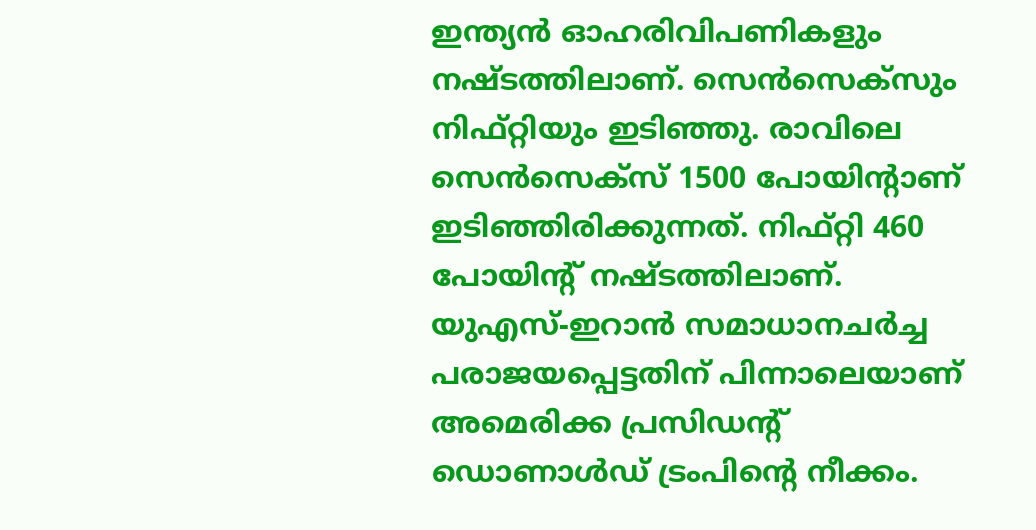ഇന്ത്യൻ ഓഹരിവിപണികളും നഷ്ടത്തിലാണ്. സെൻസെക്സും നിഫ്റ്റിയും ഇടിഞ്ഞു. രാവിലെ സെൻസെക്സ് 1500 പോയിന്റാണ് ഇടിഞ്ഞിരിക്കുന്നത്. നിഫ്റ്റി 460 പോയിന്റ് നഷ്ടത്തിലാണ്.
യുഎസ്-ഇറാൻ സമാധാനചർച്ച പരാജയപ്പെട്ടതിന് പിന്നാലെയാണ് അമെരിക്ക പ്രസിഡന്റ് ഡൊണാൾഡ് ട്രംപിന്റെ നീക്കം.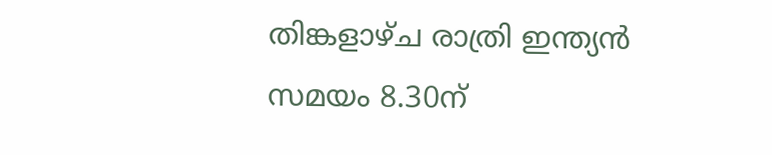തിങ്കളാഴ്ച രാത്രി ഇന്ത്യൻ സമയം 8.30ന്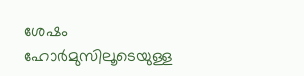ശേഷം ഹോർമുസിലൂടെയുള്ള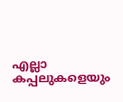എല്ലാ കപ്പലുകളെയും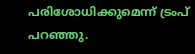പരിശോധിക്കുമെന്ന് ട്രംപ് പറഞ്ഞു.